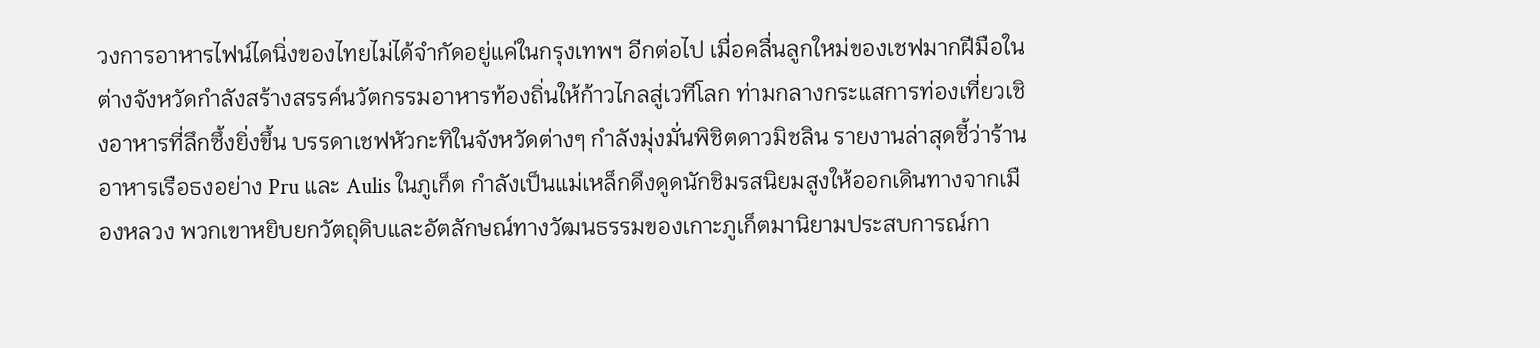วงการอาหารไฟน์ไดนิ่งของไทยไม่ได้จำกัดอยู่แค่ในกรุงเทพฯ อีกต่อไป เมื่อคลื่นลูกใหม่ของเชฟมากฝีมือในต่างจังหวัดกำลังสร้างสรรค์นวัตกรรมอาหารท้องถิ่นให้ก้าวไกลสู่เวทีโลก ท่ามกลางกระแสการท่องเที่ยวเชิงอาหารที่ลึกซึ้งยิ่งขึ้น บรรดาเชฟหัวกะทิในจังหวัดต่างๆ กำลังมุ่งมั่นพิชิตดาวมิชลิน รายงานล่าสุดชี้ว่าร้านอาหารเรือธงอย่าง Pru และ Aulis ในภูเก็ต กำลังเป็นแม่เหล็กดึงดูดนักชิมรสนิยมสูงให้ออกเดินทางจากเมืองหลวง พวกเขาหยิบยกวัตถุดิบและอัตลักษณ์ทางวัฒนธรรมของเกาะภูเก็ตมานิยามประสบการณ์กา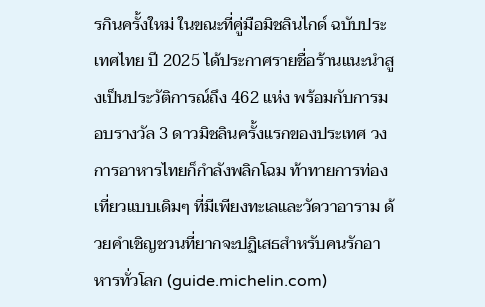รกินครั้งใหม่ ในขณะที่คู่มือมิชลินไกด์ ฉบับประเทศไทย ปี 2025 ได้ประกาศรายชื่อร้านแนะนำสูงเป็นประวัติการณ์ถึง 462 แห่ง พร้อมกับการมอบรางวัล 3 ดาวมิชลินครั้งแรกของประเทศ วงการอาหารไทยก็กำลังพลิกโฉม ท้าทายการท่องเที่ยวแบบเดิมๆ ที่มีเพียงทะเลและวัดวาอาราม ด้วยคำเชิญชวนที่ยากจะปฏิเสธสำหรับคนรักอาหารทั่วโลก (guide.michelin.com)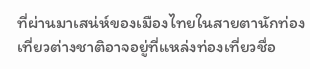ที่ผ่านมาเสน่ห์ของเมืองไทยในสายตานักท่องเที่ยวต่างชาติอาจอยู่ที่แหล่งท่องเที่ยวชื่อ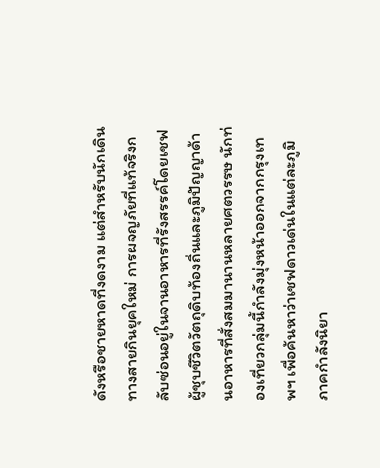ดังหรือชายหาดที่งดงาม แต่สำหรับนักเดินทางสายกินยุคใหม่ การผจญภัยที่แท้จริงกลับซ่อนอยู่ในจานอาหารที่รังสรรค์โดยเชฟผู้ชุบชีวิตวัตถุดิบท้องถิ่นและภูมิปัญญาด้านอาหารที่สั่งสมมานานหลายศตวรรษ นักท่องเที่ยวกลุ่มนี้กำลังมุ่งหน้าออกจากกรุงเทพฯ เพื่อค้นหาว่าเชฟดาวเด่นในแต่ละภูมิภาคกำลังนิยา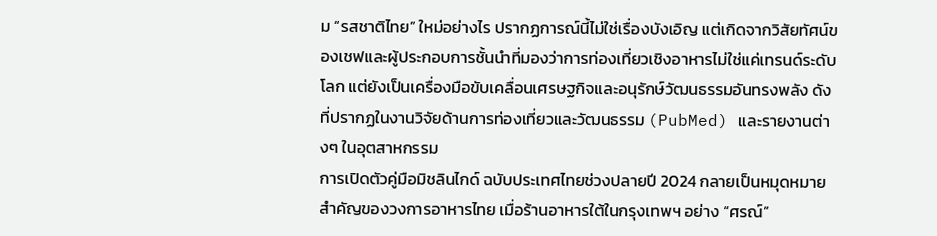ม “รสชาติไทย” ใหม่อย่างไร ปรากฏการณ์นี้ไม่ใช่เรื่องบังเอิญ แต่เกิดจากวิสัยทัศน์ของเชฟและผู้ประกอบการชั้นนำที่มองว่าการท่องเที่ยวเชิงอาหารไม่ใช่แค่เทรนด์ระดับโลก แต่ยังเป็นเครื่องมือขับเคลื่อนเศรษฐกิจและอนุรักษ์วัฒนธรรมอันทรงพลัง ดังที่ปรากฏในงานวิจัยด้านการท่องเที่ยวและวัฒนธรรม (PubMed) และรายงานต่างๆ ในอุตสาหกรรม
การเปิดตัวคู่มือมิชลินไกด์ ฉบับประเทศไทยช่วงปลายปี 2024 กลายเป็นหมุดหมายสำคัญของวงการอาหารไทย เมื่อร้านอาหารใต้ในกรุงเทพฯ อย่าง “ศรณ์”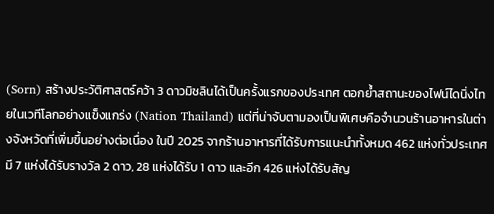(Sorn) สร้างประวัติศาสตร์คว้า 3 ดาวมิชลินได้เป็นครั้งแรกของประเทศ ตอกย้ำสถานะของไฟน์ไดนิ่งไทยในเวทีโลกอย่างแข็งแกร่ง (Nation Thailand) แต่ที่น่าจับตามองเป็นพิเศษคือจำนวนร้านอาหารในต่างจังหวัดที่เพิ่มขึ้นอย่างต่อเนื่อง ในปี 2025 จากร้านอาหารที่ได้รับการแนะนำทั้งหมด 462 แห่งทั่วประเทศ มี 7 แห่งได้รับรางวัล 2 ดาว, 28 แห่งได้รับ 1 ดาว และอีก 426 แห่งได้รับสัญ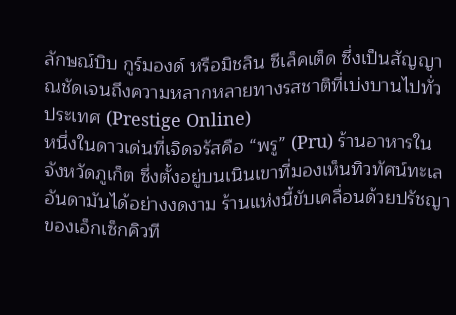ลักษณ์บิบ กูร์มองด์ หรือมิชลิน ซีเล็คเต็ด ซึ่งเป็นสัญญาณชัดเจนถึงความหลากหลายทางรสชาติที่เบ่งบานไปทั่วประเทศ (Prestige Online)
หนึ่งในดาวเด่นที่เจิดจรัสคือ “พรู” (Pru) ร้านอาหารในจังหวัดภูเก็ต ซึ่งตั้งอยู่บนเนินเขาที่มองเห็นทิวทัศน์ทะเลอันดามันได้อย่างงดงาม ร้านแห่งนี้ขับเคลื่อนด้วยปรัชญาของเอ็กเซ็กคิวที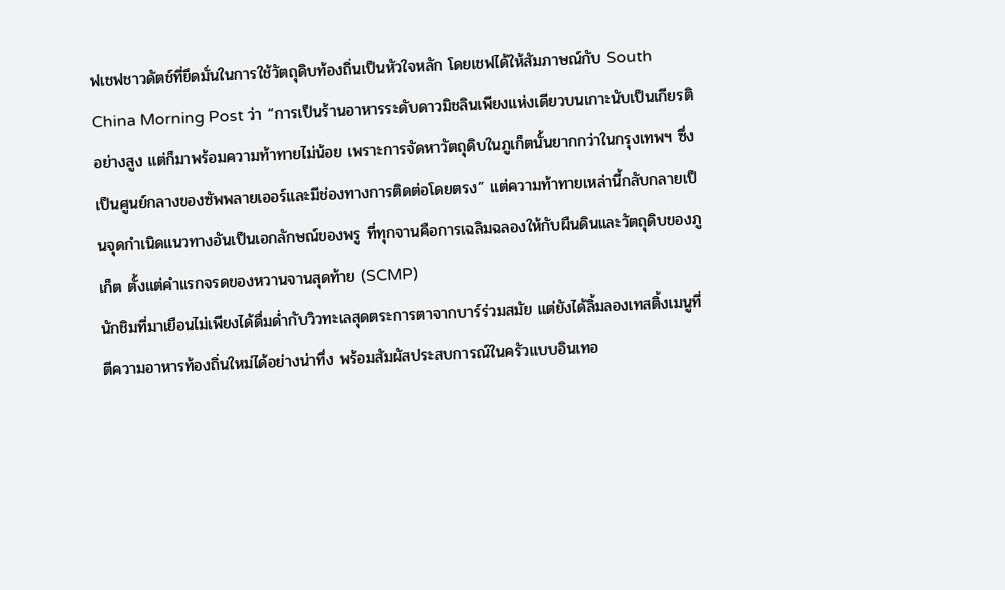ฟเชฟชาวดัตช์ที่ยึดมั่นในการใช้วัตถุดิบท้องถิ่นเป็นหัวใจหลัก โดยเชฟได้ให้สัมภาษณ์กับ South China Morning Post ว่า “การเป็นร้านอาหารระดับดาวมิชลินเพียงแห่งเดียวบนเกาะนับเป็นเกียรติอย่างสูง แต่ก็มาพร้อมความท้าทายไม่น้อย เพราะการจัดหาวัตถุดิบในภูเก็ตนั้นยากกว่าในกรุงเทพฯ ซึ่งเป็นศูนย์กลางของซัพพลายเออร์และมีช่องทางการติดต่อโดยตรง” แต่ความท้าทายเหล่านี้กลับกลายเป็นจุดกำเนิดแนวทางอันเป็นเอกลักษณ์ของพรู ที่ทุกจานคือการเฉลิมฉลองให้กับผืนดินและวัตถุดิบของภูเก็ต ตั้งแต่คำแรกจรดของหวานจานสุดท้าย (SCMP)
นักชิมที่มาเยือนไม่เพียงได้ดื่มด่ำกับวิวทะเลสุดตระการตาจากบาร์ร่วมสมัย แต่ยังได้ลิ้มลองเทสติ้งเมนูที่ตีความอาหารท้องถิ่นใหม่ได้อย่างน่าทึ่ง พร้อมสัมผัสประสบการณ์ในครัวแบบอินเทอ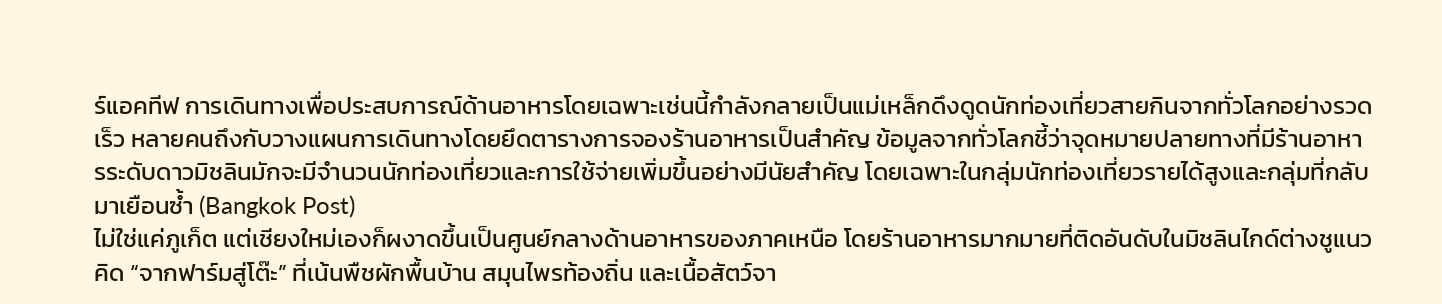ร์แอคทีฟ การเดินทางเพื่อประสบการณ์ด้านอาหารโดยเฉพาะเช่นนี้กำลังกลายเป็นแม่เหล็กดึงดูดนักท่องเที่ยวสายกินจากทั่วโลกอย่างรวดเร็ว หลายคนถึงกับวางแผนการเดินทางโดยยึดตารางการจองร้านอาหารเป็นสำคัญ ข้อมูลจากทั่วโลกชี้ว่าจุดหมายปลายทางที่มีร้านอาหารระดับดาวมิชลินมักจะมีจำนวนนักท่องเที่ยวและการใช้จ่ายเพิ่มขึ้นอย่างมีนัยสำคัญ โดยเฉพาะในกลุ่มนักท่องเที่ยวรายได้สูงและกลุ่มที่กลับมาเยือนซ้ำ (Bangkok Post)
ไม่ใช่แค่ภูเก็ต แต่เชียงใหม่เองก็ผงาดขึ้นเป็นศูนย์กลางด้านอาหารของภาคเหนือ โดยร้านอาหารมากมายที่ติดอันดับในมิชลินไกด์ต่างชูแนวคิด “จากฟาร์มสู่โต๊ะ” ที่เน้นพืชผักพื้นบ้าน สมุนไพรท้องถิ่น และเนื้อสัตว์จา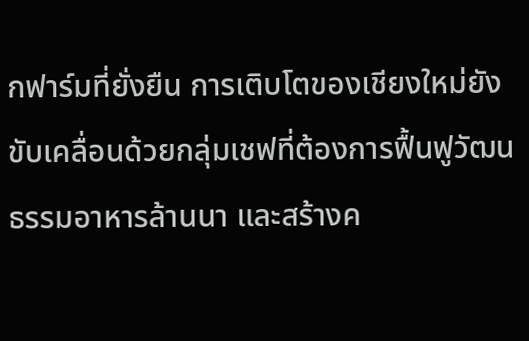กฟาร์มที่ยั่งยืน การเติบโตของเชียงใหม่ยังขับเคลื่อนด้วยกลุ่มเชฟที่ต้องการฟื้นฟูวัฒนธรรมอาหารล้านนา และสร้างค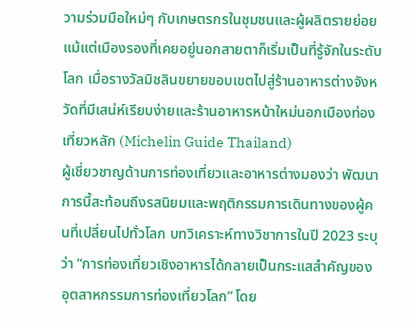วามร่วมมือใหม่ๆ กับเกษตรกรในชุมชนและผู้ผลิตรายย่อย แม้แต่เมืองรองที่เคยอยู่นอกสายตาก็เริ่มเป็นที่รู้จักในระดับโลก เมื่อรางวัลมิชลินขยายขอบเขตไปสู่ร้านอาหารต่างจังหวัดที่มีเสน่ห์เรียบง่ายและร้านอาหารหน้าใหม่นอกเมืองท่องเที่ยวหลัก (Michelin Guide Thailand)
ผู้เชี่ยวชาญด้านการท่องเที่ยวและอาหารต่างมองว่า พัฒนาการนี้สะท้อนถึงรสนิยมและพฤติกรรมการเดินทางของผู้คนที่เปลี่ยนไปทั่วโลก บทวิเคราะห์ทางวิชาการในปี 2023 ระบุว่า “การท่องเที่ยวเชิงอาหารได้กลายเป็นกระแสสำคัญของอุตสาหกรรมการท่องเที่ยวโลก” โดย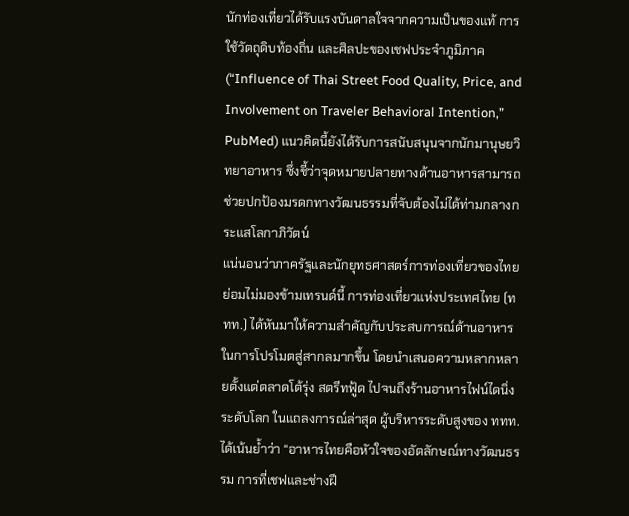นักท่องเที่ยวได้รับแรงบันดาลใจจากความเป็นของแท้ การใช้วัตถุดิบท้องถิ่น และศิลปะของเชฟประจำภูมิภาค (“Influence of Thai Street Food Quality, Price, and Involvement on Traveler Behavioral Intention,” PubMed) แนวคิดนี้ยังได้รับการสนับสนุนจากนักมานุษยวิทยาอาหาร ซึ่งชี้ว่าจุดหมายปลายทางด้านอาหารสามารถช่วยปกป้องมรดกทางวัฒนธรรมที่จับต้องไม่ได้ท่ามกลางกระแสโลกาภิวัตน์
แน่นอนว่าภาครัฐและนักยุทธศาสตร์การท่องเที่ยวของไทยย่อมไม่มองข้ามเทรนด์นี้ การท่องเที่ยวแห่งประเทศไทย (ททท.) ได้หันมาให้ความสำคัญกับประสบการณ์ด้านอาหารในการโปรโมตสู่สากลมากขึ้น โดยนำเสนอความหลากหลายตั้งแต่ตลาดโต้รุ่ง สตรีทฟู้ด ไปจนถึงร้านอาหารไฟน์ไดนิ่งระดับโลก ในแถลงการณ์ล่าสุด ผู้บริหารระดับสูงของ ททท. ได้เน้นย้ำว่า “อาหารไทยคือหัวใจของอัตลักษณ์ทางวัฒนธรรม การที่เชฟและช่างฝี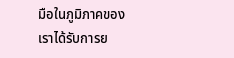มือในภูมิภาคของเราได้รับการย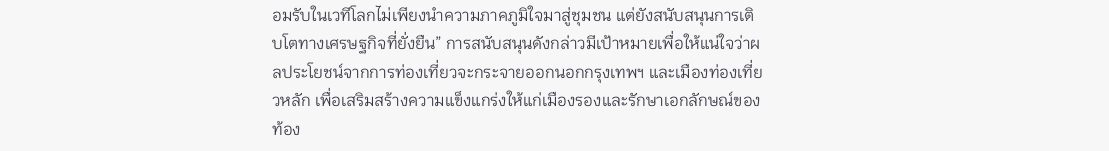อมรับในเวทีโลกไม่เพียงนำความภาคภูมิใจมาสู่ชุมชน แต่ยังสนับสนุนการเติบโตทางเศรษฐกิจที่ยั่งยืน” การสนับสนุนดังกล่าวมีเป้าหมายเพื่อให้แน่ใจว่าผลประโยชน์จากการท่องเที่ยวจะกระจายออกนอกกรุงเทพฯ และเมืองท่องเที่ยวหลัก เพื่อเสริมสร้างความแข็งแกร่งให้แก่เมืองรองและรักษาเอกลักษณ์ของท้อง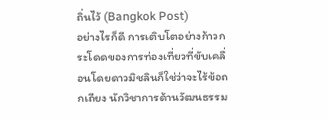ถิ่นไว้ (Bangkok Post)
อย่างไรก็ดี การเติบโตอย่างก้าวกระโดดของการท่องเที่ยวที่ขับเคลื่อนโดยดาวมิชลินก็ใช่ว่าจะไร้ข้อถกเถียง นักวิชาการด้านวัฒนธรรม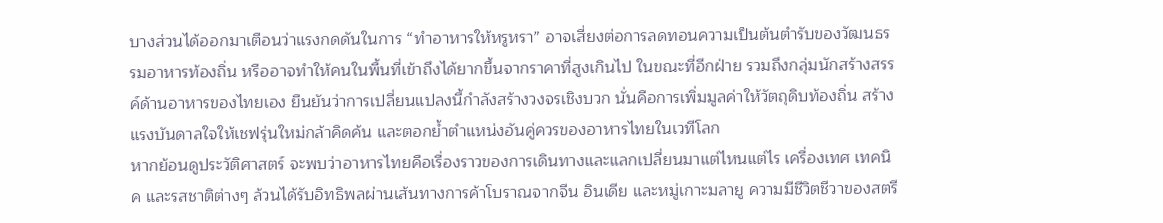บางส่วนได้ออกมาเตือนว่าแรงกดดันในการ “ทำอาหารให้หรูหรา” อาจเสี่ยงต่อการลดทอนความเป็นต้นตำรับของวัฒนธรรมอาหารท้องถิ่น หรืออาจทำให้คนในพื้นที่เข้าถึงได้ยากขึ้นจากราคาที่สูงเกินไป ในขณะที่อีกฝ่าย รวมถึงกลุ่มนักสร้างสรรค์ด้านอาหารของไทยเอง ยืนยันว่าการเปลี่ยนแปลงนี้กำลังสร้างวงจรเชิงบวก นั่นคือการเพิ่มมูลค่าให้วัตถุดิบท้องถิ่น สร้างแรงบันดาลใจให้เชฟรุ่นใหม่กล้าคิดค้น และตอกย้ำตำแหน่งอันคู่ควรของอาหารไทยในเวทีโลก
หากย้อนดูประวัติศาสตร์ จะพบว่าอาหารไทยคือเรื่องราวของการเดินทางและแลกเปลี่ยนมาแต่ไหนแต่ไร เครื่องเทศ เทคนิค และรสชาติต่างๆ ล้วนได้รับอิทธิพลผ่านเส้นทางการค้าโบราณจากจีน อินเดีย และหมู่เกาะมลายู ความมีชีวิตชีวาของสตรี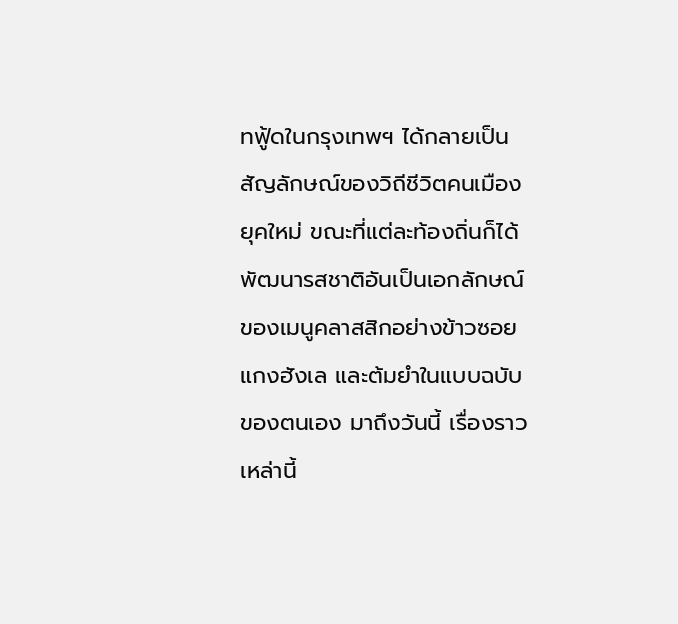ทฟู้ดในกรุงเทพฯ ได้กลายเป็นสัญลักษณ์ของวิถีชีวิตคนเมืองยุคใหม่ ขณะที่แต่ละท้องถิ่นก็ได้พัฒนารสชาติอันเป็นเอกลักษณ์ของเมนูคลาสสิกอย่างข้าวซอย แกงฮังเล และต้มยำในแบบฉบับของตนเอง มาถึงวันนี้ เรื่องราวเหล่านี้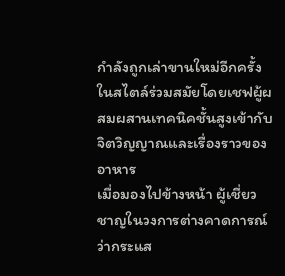กำลังถูกเล่าขานใหม่อีกครั้งในสไตล์ร่วมสมัยโดยเชฟผู้ผสมผสานเทคนิคชั้นสูงเข้ากับจิตวิญญาณและเรื่องราวของอาหาร
เมื่อมองไปข้างหน้า ผู้เชี่ยวชาญในวงการต่างคาดการณ์ว่ากระแส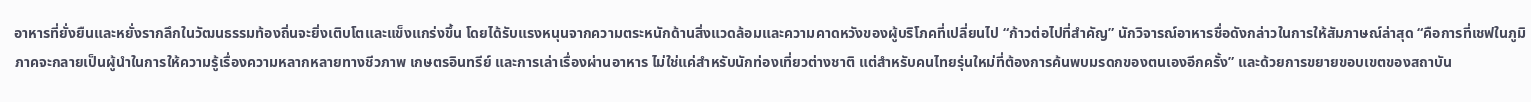อาหารที่ยั่งยืนและหยั่งรากลึกในวัฒนธรรมท้องถิ่นจะยิ่งเติบโตและแข็งแกร่งขึ้น โดยได้รับแรงหนุนจากความตระหนักด้านสิ่งแวดล้อมและความคาดหวังของผู้บริโภคที่เปลี่ยนไป “ก้าวต่อไปที่สำคัญ” นักวิจารณ์อาหารชื่อดังกล่าวในการให้สัมภาษณ์ล่าสุด “คือการที่เชฟในภูมิภาคจะกลายเป็นผู้นำในการให้ความรู้เรื่องความหลากหลายทางชีวภาพ เกษตรอินทรีย์ และการเล่าเรื่องผ่านอาหาร ไม่ใช่แค่สำหรับนักท่องเที่ยวต่างชาติ แต่สำหรับคนไทยรุ่นใหม่ที่ต้องการค้นพบมรดกของตนเองอีกครั้ง” และด้วยการขยายขอบเขตของสถาบัน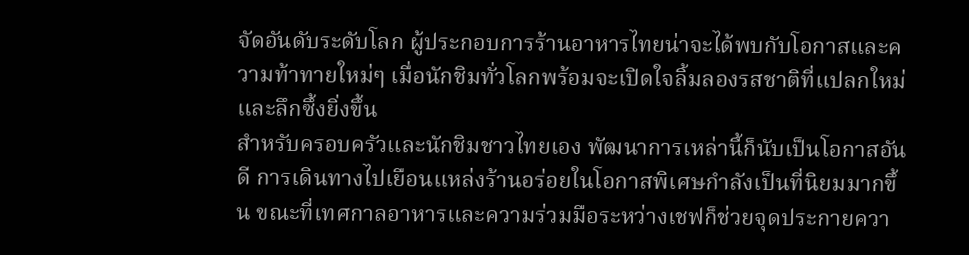จัดอันดับระดับโลก ผู้ประกอบการร้านอาหารไทยน่าจะได้พบกับโอกาสและความท้าทายใหม่ๆ เมื่อนักชิมทั่วโลกพร้อมจะเปิดใจลิ้มลองรสชาติที่แปลกใหม่และลึกซึ้งยิ่งขึ้น
สำหรับครอบครัวและนักชิมชาวไทยเอง พัฒนาการเหล่านี้ก็นับเป็นโอกาสอันดี การเดินทางไปเยือนแหล่งร้านอร่อยในโอกาสพิเศษกำลังเป็นที่นิยมมากขึ้น ขณะที่เทศกาลอาหารและความร่วมมือระหว่างเชฟก็ช่วยจุดประกายควา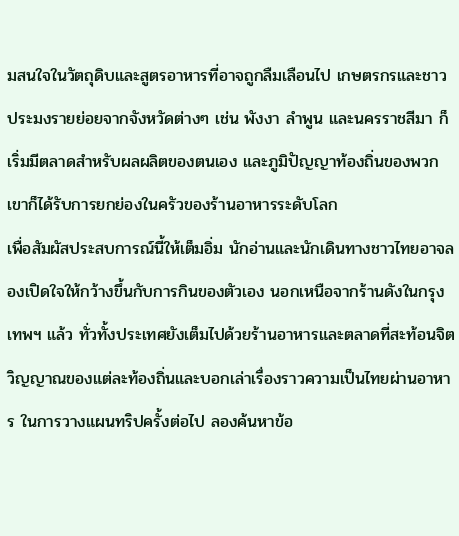มสนใจในวัตถุดิบและสูตรอาหารที่อาจถูกลืมเลือนไป เกษตรกรและชาวประมงรายย่อยจากจังหวัดต่างๆ เช่น พังงา ลำพูน และนครราชสีมา ก็เริ่มมีตลาดสำหรับผลผลิตของตนเอง และภูมิปัญญาท้องถิ่นของพวกเขาก็ได้รับการยกย่องในครัวของร้านอาหารระดับโลก
เพื่อสัมผัสประสบการณ์นี้ให้เต็มอิ่ม นักอ่านและนักเดินทางชาวไทยอาจลองเปิดใจให้กว้างขึ้นกับการกินของตัวเอง นอกเหนือจากร้านดังในกรุงเทพฯ แล้ว ทั่วทั้งประเทศยังเต็มไปด้วยร้านอาหารและตลาดที่สะท้อนจิตวิญญาณของแต่ละท้องถิ่นและบอกเล่าเรื่องราวความเป็นไทยผ่านอาหาร ในการวางแผนทริปครั้งต่อไป ลองค้นหาข้อ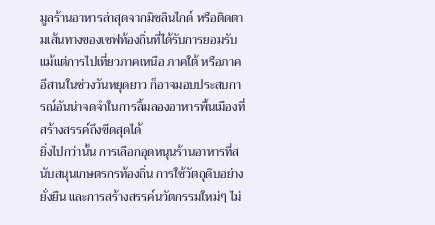มูลร้านอาหารล่าสุดจากมิชลินไกด์ หรือติดตามเส้นทางของเชฟท้องถิ่นที่ได้รับการยอมรับ แม้แต่การไปเที่ยวภาคเหนือ ภาคใต้ หรือภาคอีสานในช่วงวันหยุดยาว ก็อาจมอบประสบการณ์อันน่าจดจำในการลิ้มลองอาหารพื้นเมืองที่สร้างสรรค์ถึงขีดสุดได้
ยิ่งไปกว่านั้น การเลือกอุดหนุนร้านอาหารที่สนับสนุนเกษตรกรท้องถิ่น การใช้วัตถุดิบอย่างยั่งยืน และการสร้างสรรค์นวัตกรรมใหม่ๆ ไม่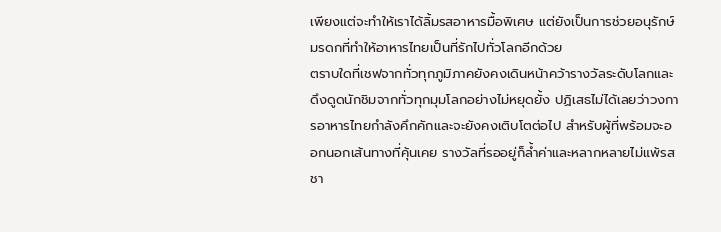เพียงแต่จะทำให้เราได้ลิ้มรสอาหารมื้อพิเศษ แต่ยังเป็นการช่วยอนุรักษ์มรดกที่ทำให้อาหารไทยเป็นที่รักไปทั่วโลกอีกด้วย
ตราบใดที่เชฟจากทั่วทุกภูมิภาคยังคงเดินหน้าคว้ารางวัลระดับโลกและดึงดูดนักชิมจากทั่วทุกมุมโลกอย่างไม่หยุดยั้ง ปฏิเสธไม่ได้เลยว่าวงการอาหารไทยกำลังคึกคักและจะยังคงเติบโตต่อไป สำหรับผู้ที่พร้อมจะออกนอกเส้นทางที่คุ้นเคย รางวัลที่รออยู่ก็ล้ำค่าและหลากหลายไม่แพ้รสชา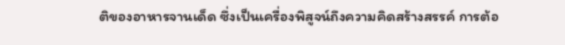ติของอาหารจานเด็ด ซึ่งเป็นเครื่องพิสูจน์ถึงความคิดสร้างสรรค์ การต้อ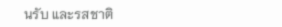นรับ และรสชาติ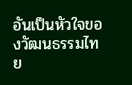อันเป็นหัวใจของวัฒนธรรมไทย